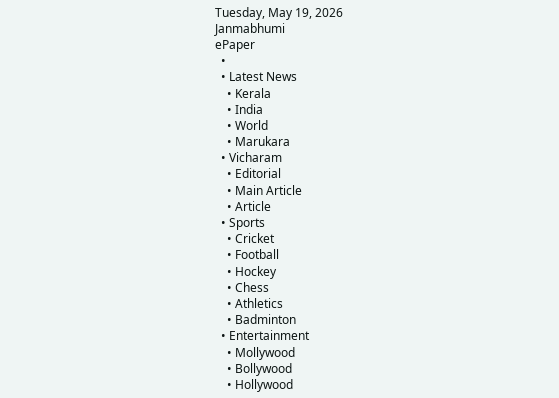Tuesday, May 19, 2026
Janmabhumi
ePaper
  •
  • Latest News
    • Kerala
    • India
    • World
    • Marukara
  • Vicharam
    • Editorial
    • Main Article
    • Article
  • Sports
    • Cricket
    • Football
    • Hockey
    • Chess
    • Athletics
    • Badminton
  • Entertainment
    • Mollywood
    • Bollywood
    • Hollywood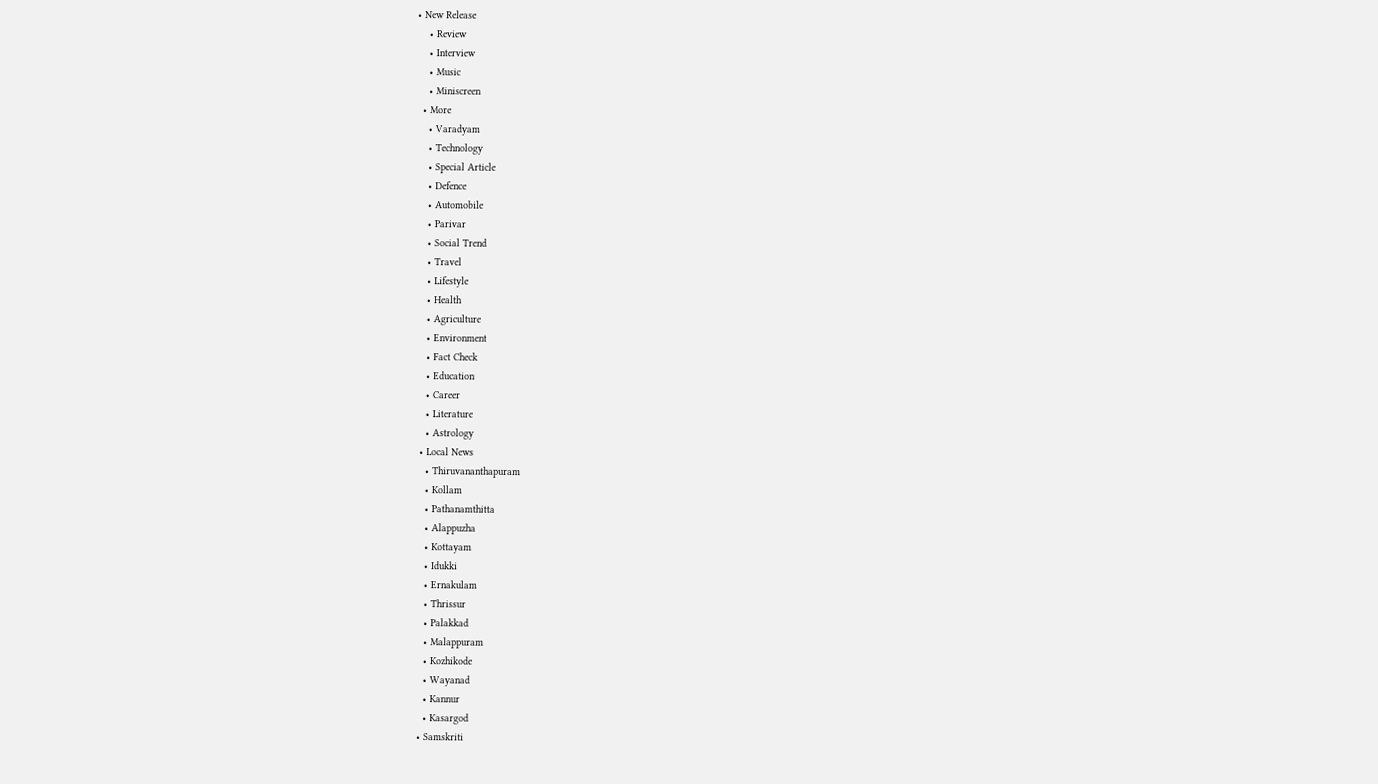• New Release
    • Review
    • Interview
    • Music
    • Miniscreen
  • More
    • Varadyam
    • Technology
    • Special Article
    • Defence
    • Automobile
    • Parivar
    • Social Trend
    • Travel
    • Lifestyle
    • Health
    • Agriculture
    • Environment
    • Fact Check
    • Education
    • Career
    • Literature
    • Astrology
  • Local News
    • Thiruvananthapuram
    • Kollam
    • Pathanamthitta
    • Alappuzha
    • Kottayam
    • Idukki
    • Ernakulam
    • Thrissur
    • Palakkad
    • Malappuram
    • Kozhikode
    • Wayanad
    • Kannur
    • Kasargod
  • Samskriti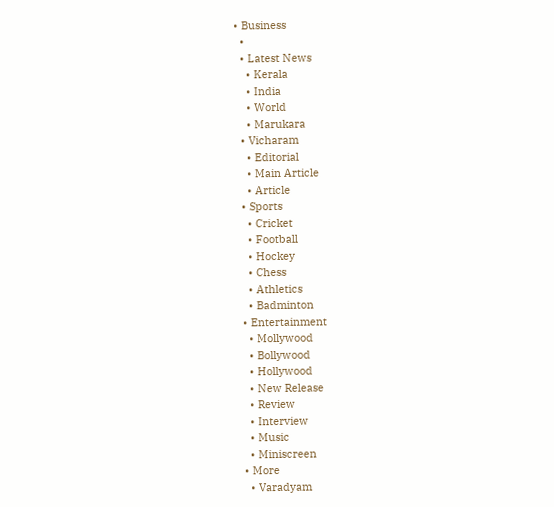• Business
  •
  • Latest News
    • Kerala
    • India
    • World
    • Marukara
  • Vicharam
    • Editorial
    • Main Article
    • Article
  • Sports
    • Cricket
    • Football
    • Hockey
    • Chess
    • Athletics
    • Badminton
  • Entertainment
    • Mollywood
    • Bollywood
    • Hollywood
    • New Release
    • Review
    • Interview
    • Music
    • Miniscreen
  • More
    • Varadyam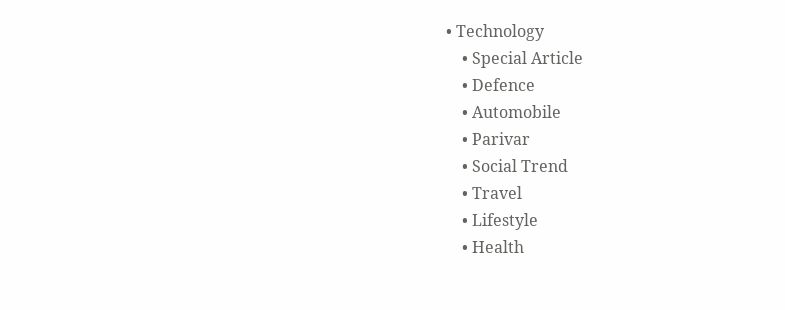• Technology
    • Special Article
    • Defence
    • Automobile
    • Parivar
    • Social Trend
    • Travel
    • Lifestyle
    • Health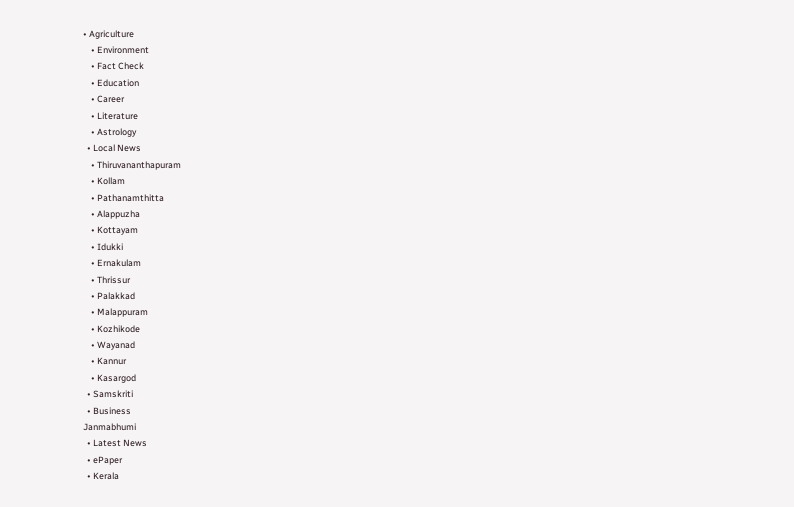• Agriculture
    • Environment
    • Fact Check
    • Education
    • Career
    • Literature
    • Astrology
  • Local News
    • Thiruvananthapuram
    • Kollam
    • Pathanamthitta
    • Alappuzha
    • Kottayam
    • Idukki
    • Ernakulam
    • Thrissur
    • Palakkad
    • Malappuram
    • Kozhikode
    • Wayanad
    • Kannur
    • Kasargod
  • Samskriti
  • Business
Janmabhumi
  • Latest News
  • ePaper
  • Kerala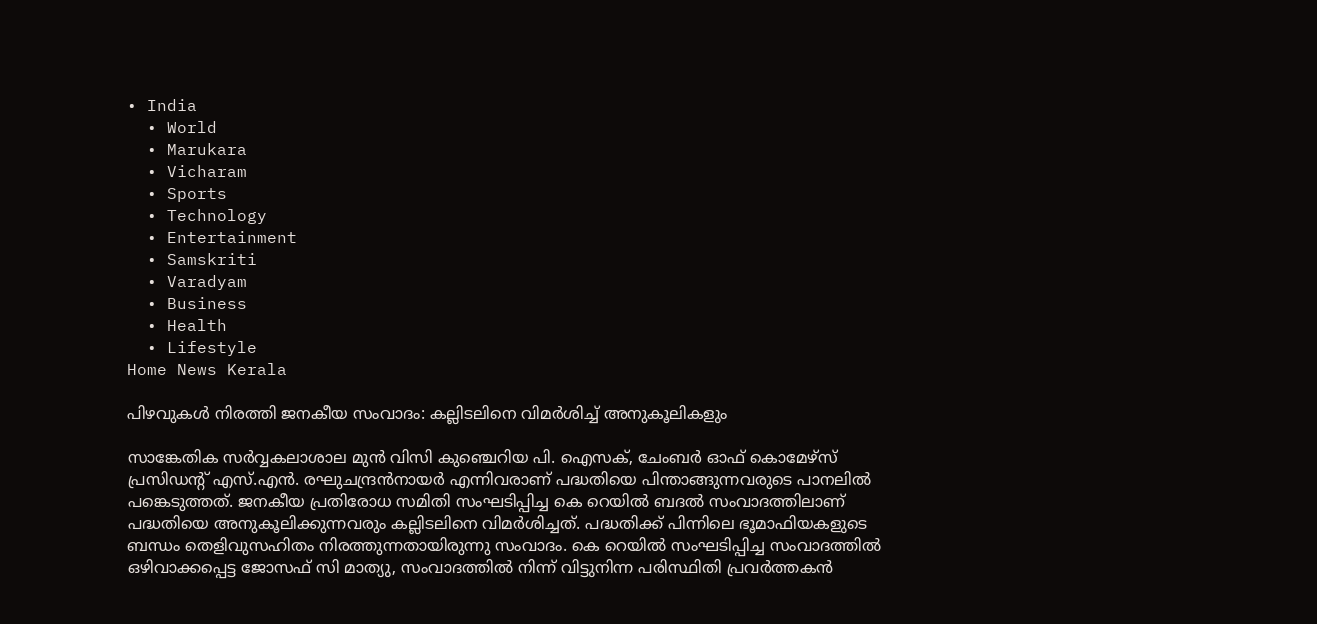• India
  • World
  • Marukara
  • Vicharam
  • Sports
  • Technology
  • Entertainment
  • Samskriti
  • Varadyam
  • Business
  • Health
  • Lifestyle
Home News Kerala

പിഴവുകള്‍ നിരത്തി ജനകീയ സംവാദം: കല്ലിടലിനെ വിമര്‍ശിച്ച് അനുകൂലികളും

സാങ്കേതിക സര്‍വ്വകലാശാല മുന്‍ വിസി കുഞ്ചെറിയ പി. ഐസക്, ചേംബര്‍ ഓഫ് കൊമേഴ്‌സ് പ്രസിഡന്റ് എസ്.എന്‍. രഘുചന്ദ്രന്‍നായര്‍ എന്നിവരാണ് പദ്ധതിയെ പിന്താങ്ങുന്നവരുടെ പാനലില്‍ പങ്കെടുത്തത്. ജനകീയ പ്രതിരോധ സമിതി സംഘടിപ്പിച്ച കെ റെയില്‍ ബദല്‍ സംവാദത്തിലാണ് പദ്ധതിയെ അനുകൂലിക്കുന്നവരും കല്ലിടലിനെ വിമര്‍ശിച്ചത്. പദ്ധതിക്ക് പിന്നിലെ ഭൂമാഫിയകളുടെ ബന്ധം തെളിവുസഹിതം നിരത്തുന്നതായിരുന്നു സംവാദം. കെ റെയില്‍ സംഘടിപ്പിച്ച സംവാദത്തില്‍ ഒഴിവാക്കപ്പെട്ട ജോസഫ് സി മാത്യു, സംവാദത്തില്‍ നിന്ന് വിട്ടുനിന്ന പരിസ്ഥിതി പ്രവര്‍ത്തകന്‍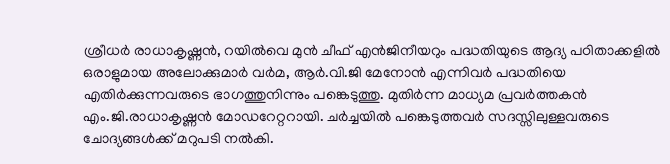ശ്രീധര്‍ രാധാകൃഷ്ണന്‍, റയില്‍വെ മുന്‍ ചീഫ് എന്‍ജിനീയറും പദ്ധതിയുടെ ആദ്യ പഠിതാക്കളില്‍ ഒരാളുമായ അലോക്കുമാര്‍ വര്‍മ, ആര്‍.വി.ജി മേനോന്‍ എന്നിവര്‍ പദ്ധതിയെ എതിര്‍ക്കുന്നവരുടെ ഭാഗത്തുനിന്നും പങ്കെടുത്തു. മുതിര്‍ന്ന മാധ്യമ പ്രവര്‍ത്തകന്‍ എം.ജി.രാധാകൃഷ്ണന്‍ മോഡറേറ്ററായി. ചര്‍ച്ചയില്‍ പങ്കെടുത്തവര്‍ സദസ്സിലുള്ളവരുടെ ചോദ്യങ്ങള്‍ക്ക് മറുപടി നല്‍കി.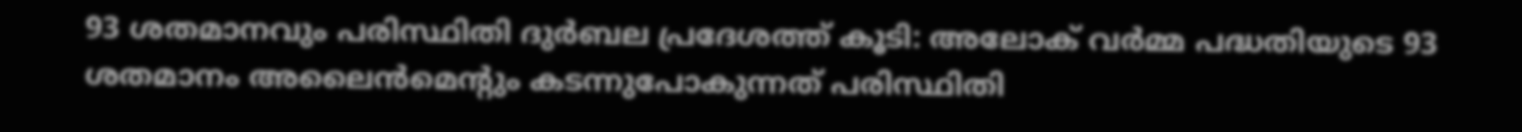93 ശതമാനവും പരിസ്ഥിതി ദുര്‍ബല പ്രദേശത്ത് കൂടി: അലോക് വര്‍മ്മ പദ്ധതിയുടെ 93 ശതമാനം അലൈന്‍മെന്റും കടന്നുപോകുന്നത് പരിസ്ഥിതി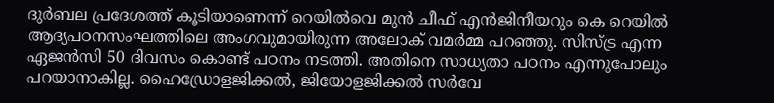ദുര്‍ബല പ്രദേശത്ത് കൂടിയാണെന്ന് റെയില്‍വെ മുന്‍ ചീഫ് എന്‍ജിനീയറും കെ റെയില്‍ ആദ്യപഠനസംഘത്തിലെ അംഗവുമായിരുന്ന അലോക് വമര്‍മ്മ പറഞ്ഞു. സിസ്ട്ര എന്ന ഏജന്‍സി 50 ദിവസം കൊണ്ട് പഠനം നടത്തി. അതിനെ സാധ്യതാ പഠനം എന്നുപോലും പറയാനാകില്ല. ഹൈഡ്രോളജിക്കല്‍, ജിയോളജിക്കല്‍ സര്‍വേ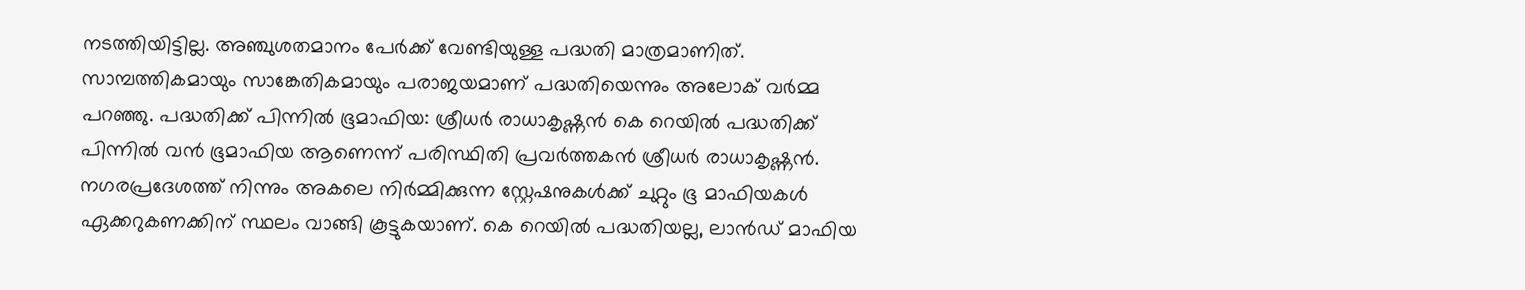നടത്തിയിട്ടില്ല. അഞ്ചുശതമാനം പേര്‍ക്ക് വേണ്ടിയുള്ള പദ്ധതി മാത്രമാണിത്. സാമ്പത്തികമായും സാങ്കേതികമായും പരാജയമാണ് പദ്ധതിയെന്നും അലോക് വര്‍മ്മ പറഞ്ഞു. പദ്ധതിക്ക് പിന്നില്‍ ഭൂമാഫിയ: ശ്രീധര്‍ രാധാകൃഷ്ണന്‍ കെ റെയില്‍ പദ്ധതിക്ക് പിന്നില്‍ വന്‍ ഭൂമാഫിയ ആണെന്ന് പരിസ്ഥിതി പ്രവര്‍ത്തകന്‍ ശ്രീധര്‍ രാധാകൃഷ്ണന്‍. നഗരപ്രദേശത്ത് നിന്നും അകലെ നിര്‍മ്മിക്കുന്ന സ്റ്റേഷനുകള്‍ക്ക് ചുറ്റും ഭൂ മാഫിയകള്‍ ഏക്കറുകണക്കിന് സ്ഥലം വാങ്ങി കൂട്ടുകയാണ്. കെ റെയില്‍ പദ്ധതിയല്ല, ലാന്‍ഡ് മാഫിയ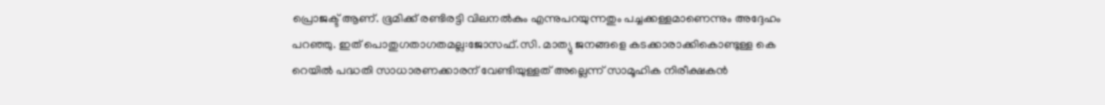പ്രൊജക്ട് ആണ്. ഭൂമിക്ക് രണ്ടിരട്ടി വിലനല്‍കും എന്നുപറയുന്നതും പച്ചക്കള്ളമാണെന്നും അദ്ദേഹം പറഞ്ഞു. ഇത് പൊതുഗതാഗതമല്ല:ജോസഫ്.സി. മാത്യു ജനങ്ങളെ കടക്കാരാക്കികൊണ്ടുള്ള കെ റെയില്‍ പദ്ധതി സാധാരണക്കാരന് വേണ്ടിയുള്ളത് അല്ലെന്ന് സാമൂഹിക നിരീക്ഷകന്‍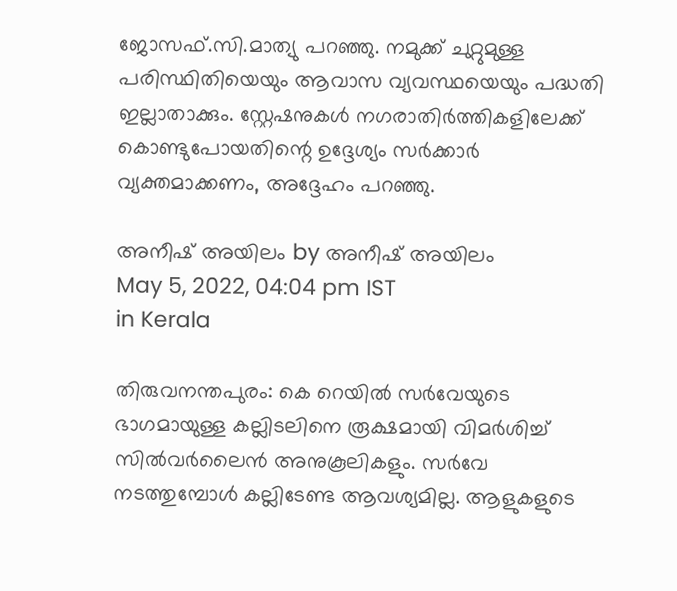ജോസഫ്.സി.മാത്യു പറഞ്ഞു. നമുക്ക് ചുറ്റുമുള്ള പരിസ്ഥിതിയെയും ആവാസ വ്യവസ്ഥയെയും പദ്ധതി ഇല്ലാതാക്കും. സ്റ്റേഷനുകള്‍ നഗരാതിര്‍ത്തികളിലേക്ക് കൊണ്ടുപോയതിന്റെ ഉദ്ദേശ്യം സര്‍ക്കാര്‍ വ്യക്തമാക്കണം, അദ്ദേഹം പറഞ്ഞു.

അനീഷ് അയിലം by അനീഷ് അയിലം
May 5, 2022, 04:04 pm IST
in Kerala

തിരുവനന്തപുരം: കെ റെയില്‍ സര്‍വേയുടെ ഭാഗമായുള്ള കല്ലിടലിനെ രൂക്ഷമായി വിമര്‍ശിച്ച് സില്‍വര്‍ലൈന്‍ അനുകൂലികളും. സര്‍വേ നടത്തുമ്പോള്‍ കല്ലിടേണ്ട ആവശ്യമില്ല. ആളുകളുടെ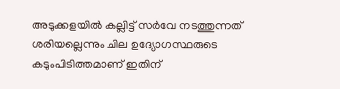അടുക്കളയില്‍ കല്ലിട്ട് സര്‍വേ നടത്തുന്നത് ശരിയല്ലെന്നും ചില ഉദ്യോഗസ്ഥരുടെ കടുംപിടിത്തമാണ് ഇതിന്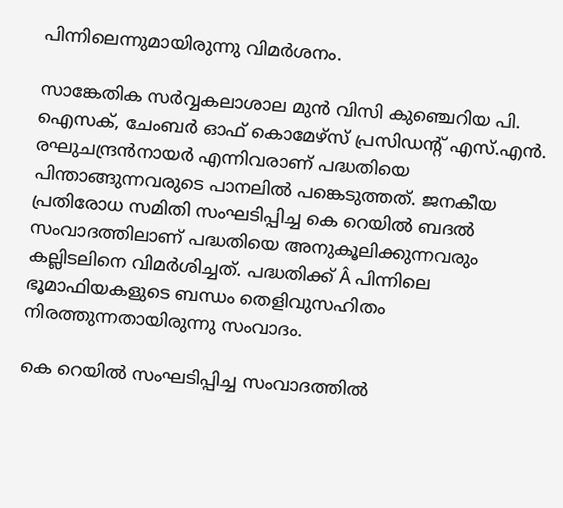പിന്നിലെന്നുമായിരുന്നു വിമര്‍ശനം.

സാങ്കേതിക സര്‍വ്വകലാശാല മുന്‍ വിസി കുഞ്ചെറിയ പി. ഐസക്, ചേംബര്‍ ഓഫ് കൊമേഴ്‌സ് പ്രസിഡന്റ് എസ്.എന്‍. രഘുചന്ദ്രന്‍നായര്‍ എന്നിവരാണ് പദ്ധതിയെ പിന്താങ്ങുന്നവരുടെ പാനലില്‍ പങ്കെടുത്തത്. ജനകീയ പ്രതിരോധ സമിതി സംഘടിപ്പിച്ച കെ റെയില്‍ ബദല്‍ സംവാദത്തിലാണ് പദ്ധതിയെ അനുകൂലിക്കുന്നവരും കല്ലിടലിനെ വിമര്‍ശിച്ചത്. പദ്ധതിക്ക് Â പിന്നിലെ ഭൂമാഫിയകളുടെ ബന്ധം തെളിവുസഹിതം നിരത്തുന്നതായിരുന്നു സംവാദം.

കെ റെയില്‍ സംഘടിപ്പിച്ച സംവാദത്തില്‍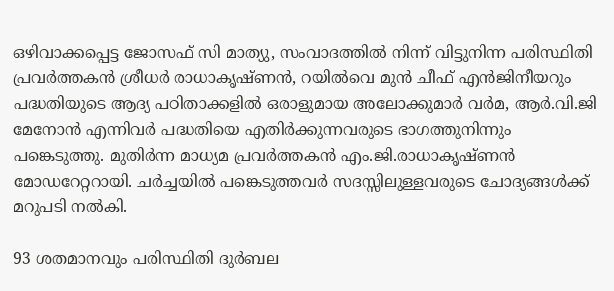ഒഴിവാക്കപ്പെട്ട ജോസഫ് സി മാത്യു, സംവാദത്തില്‍ നിന്ന് വിട്ടുനിന്ന പരിസ്ഥിതി പ്രവര്‍ത്തകന്‍ ശ്രീധര്‍ രാധാകൃഷ്ണന്‍, റയില്‍വെ മുന്‍ ചീഫ് എന്‍ജിനീയറും പദ്ധതിയുടെ ആദ്യ പഠിതാക്കളില്‍ ഒരാളുമായ അലോക്കുമാര്‍ വര്‍മ, ആര്‍.വി.ജി മേനോന്‍ എന്നിവര്‍ പദ്ധതിയെ എതിര്‍ക്കുന്നവരുടെ ഭാഗത്തുനിന്നും പങ്കെടുത്തു. മുതിര്‍ന്ന മാധ്യമ പ്രവര്‍ത്തകന്‍ എം.ജി.രാധാകൃഷ്ണന്‍ മോഡറേറ്ററായി. ചര്‍ച്ചയില്‍ പങ്കെടുത്തവര്‍ സദസ്സിലുള്ളവരുടെ ചോദ്യങ്ങള്‍ക്ക് മറുപടി നല്‍കി.

93 ശതമാനവും പരിസ്ഥിതി ദുര്‍ബല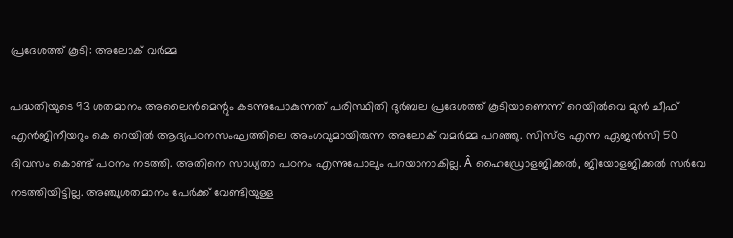പ്രദേശത്ത് കൂടി: അലോക് വര്‍മ്മ

പദ്ധതിയുടെ 93 ശതമാനം അലൈന്‍മെന്റും കടന്നുപോകുന്നത് പരിസ്ഥിതി ദുര്‍ബല പ്രദേശത്ത് കൂടിയാണെന്ന് റെയില്‍വെ മുന്‍ ചീഫ് എന്‍ജിനീയറും കെ റെയില്‍ ആദ്യപഠനസംഘത്തിലെ അംഗവുമായിരുന്ന അലോക് വമര്‍മ്മ പറഞ്ഞു. സിസ്ട്ര എന്ന ഏജന്‍സി 50 ദിവസം കൊണ്ട് പഠനം നടത്തി. അതിനെ സാധ്യതാ പഠനം എന്നുപോലും പറയാനാകില്ല. Â ഹൈഡ്രോളജിക്കല്‍, ജിയോളജിക്കല്‍ സര്‍വേ നടത്തിയിട്ടില്ല. അഞ്ചുശതമാനം പേര്‍ക്ക് വേണ്ടിയുള്ള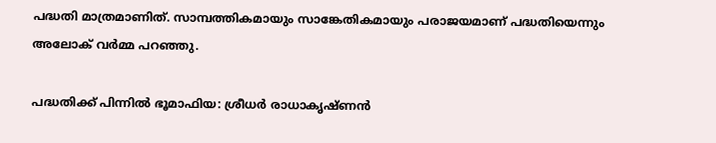പദ്ധതി മാത്രമാണിത്. സാമ്പത്തികമായും സാങ്കേതികമായും പരാജയമാണ് പദ്ധതിയെന്നും അലോക് വര്‍മ്മ പറഞ്ഞു.

പദ്ധതിക്ക് പിന്നില്‍ ഭൂമാഫിയ: ശ്രീധര്‍ രാധാകൃഷ്ണന്‍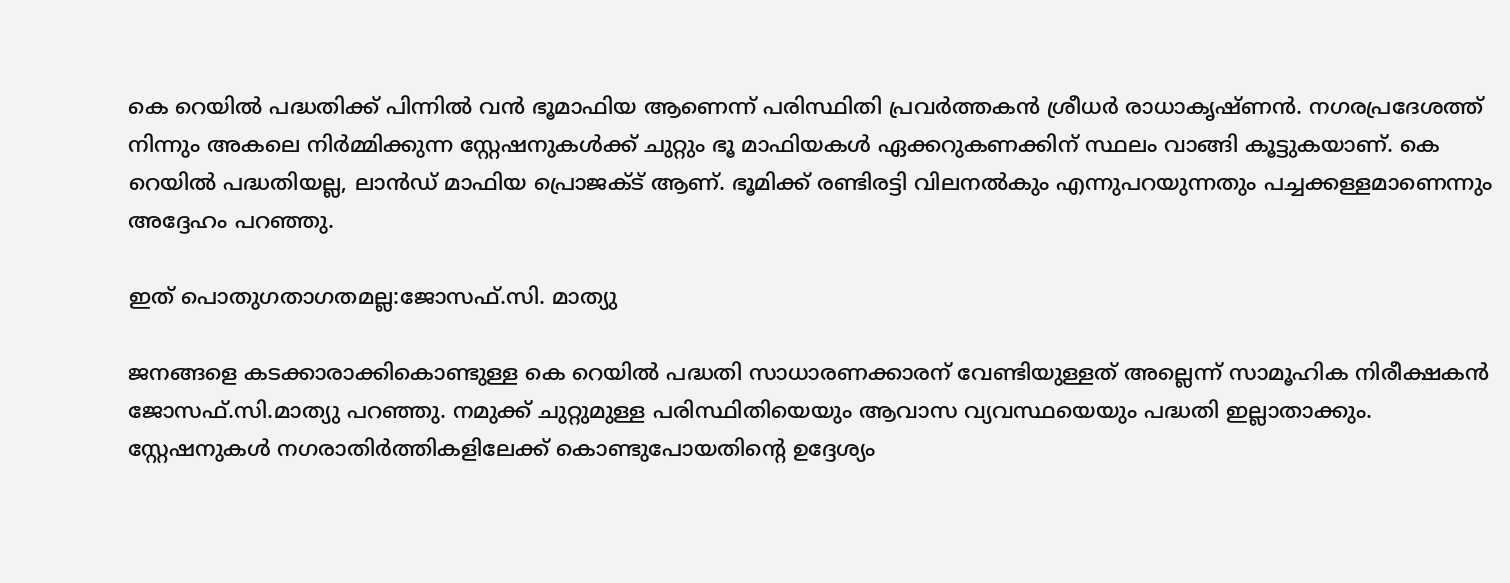കെ റെയില്‍ പദ്ധതിക്ക് പിന്നില്‍ വന്‍ ഭൂമാഫിയ ആണെന്ന് പരിസ്ഥിതി പ്രവര്‍ത്തകന്‍ ശ്രീധര്‍ രാധാകൃഷ്ണന്‍. നഗരപ്രദേശത്ത് നിന്നും അകലെ നിര്‍മ്മിക്കുന്ന സ്റ്റേഷനുകള്‍ക്ക് ചുറ്റും ഭൂ മാഫിയകള്‍ ഏക്കറുകണക്കിന് സ്ഥലം വാങ്ങി കൂട്ടുകയാണ്. കെ റെയില്‍ പദ്ധതിയല്ല, ലാന്‍ഡ് മാഫിയ പ്രൊജക്ട് ആണ്. ഭൂമിക്ക് രണ്ടിരട്ടി വിലനല്‍കും എന്നുപറയുന്നതും പച്ചക്കള്ളമാണെന്നും അദ്ദേഹം പറഞ്ഞു.

ഇത് പൊതുഗതാഗതമല്ല:ജോസഫ്.സി. മാത്യു

ജനങ്ങളെ കടക്കാരാക്കികൊണ്ടുള്ള കെ റെയില്‍ പദ്ധതി സാധാരണക്കാരന് വേണ്ടിയുള്ളത് അല്ലെന്ന് സാമൂഹിക നിരീക്ഷകന്‍ ജോസഫ്.സി.മാത്യു പറഞ്ഞു. നമുക്ക് ചുറ്റുമുള്ള പരിസ്ഥിതിയെയും ആവാസ വ്യവസ്ഥയെയും പദ്ധതി ഇല്ലാതാക്കും. സ്റ്റേഷനുകള്‍ നഗരാതിര്‍ത്തികളിലേക്ക് കൊണ്ടുപോയതിന്റെ ഉദ്ദേശ്യം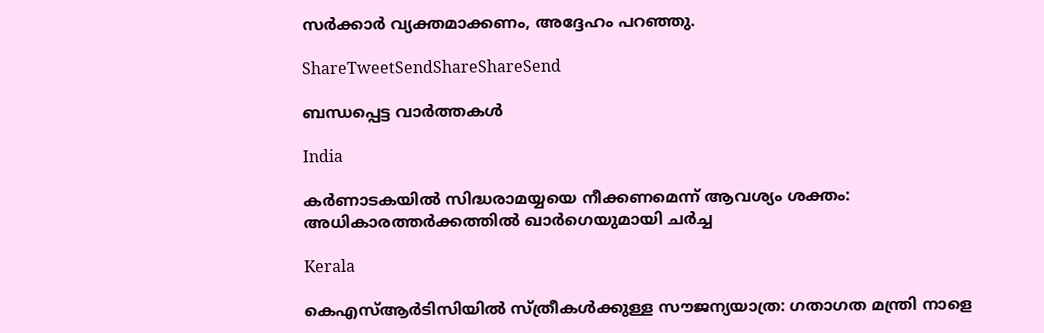സര്‍ക്കാര്‍ വ്യക്തമാക്കണം, അദ്ദേഹം പറഞ്ഞു.

ShareTweetSendShareShareSend

ബന്ധപ്പെട്ട വാര്‍ത്തകള്‍

India

കർണാടകയിൽ സിദ്ധരാമയ്യയെ നീക്കണമെന്ന് ആവശ്യം ശക്തം: അധികാരത്തർക്കത്തിൽ ഖാർഗെയുമായി ചർച്ച

Kerala

കെഎസ്ആർടിസിയില്‍ സ്ത്രീകൾക്കുള്ള സൗജന്യയാത്ര: ഗതാഗത മന്ത്രി നാളെ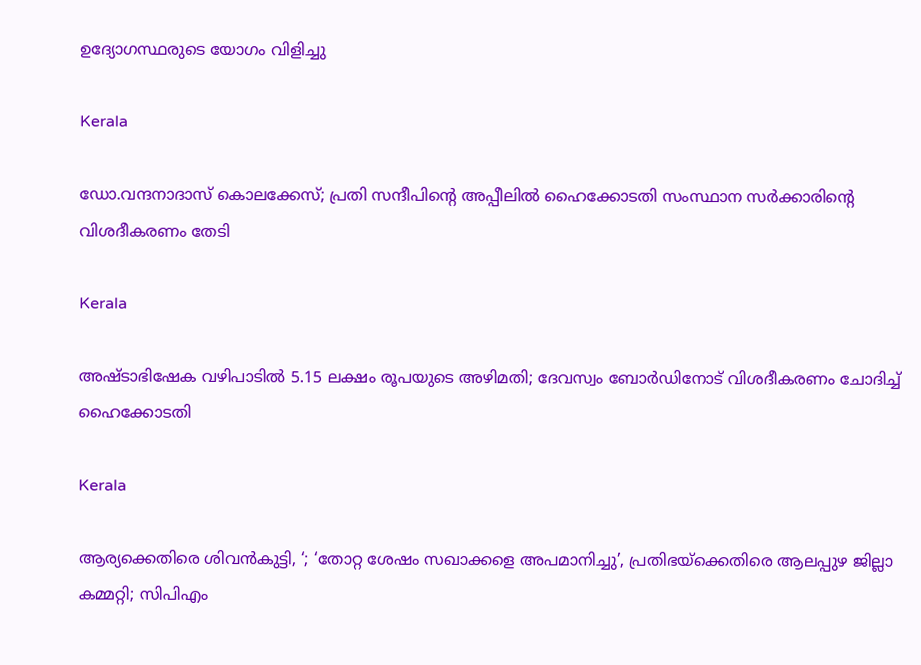ഉദ്യോഗസ്ഥരുടെ യോഗം വിളിച്ചു

Kerala

ഡോ.വന്ദനാദാസ് കൊലക്കേസ്; പ്രതി സന്ദീപിന്റെ അപ്പീലില്‍ ഹൈക്കോടതി സംസ്ഥാന സര്‍ക്കാരിന്റെ വിശദീകരണം തേടി

Kerala

അഷ്ടാഭിഷേക വഴിപാടിൽ 5.15 ലക്ഷം രൂപയുടെ അഴിമതി; ദേവസ്വം ബോർഡിനോട് വിശദീകരണം ചോദിച്ച് ഹൈക്കോടതി

Kerala

ആര്യക്കെതിരെ ശിവൻകുട്ടി, ‘; ‘തോറ്റ ശേഷം സഖാക്കളെ അപമാനിച്ചു’, പ്രതിഭയ്‌ക്കെതിരെ ആലപ്പുഴ ജില്ലാ കമ്മറ്റി; സിപിഎം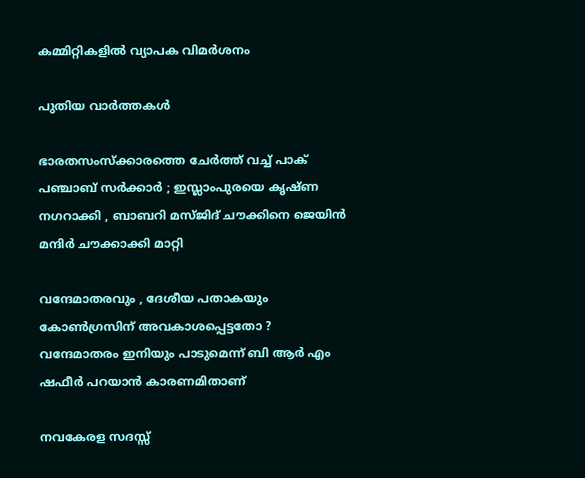കമ്മിറ്റികളിൽ വ്യാപക വിമർശനം

പുതിയ വാര്‍ത്തകള്‍

ഭാരതസംസ്ക്കാരത്തെ ചേർത്ത് വച്ച് പാക് പഞ്ചാബ് സർക്കാർ ; ഇസ്ലാംപുരയെ കൃഷ്ണ നഗറാക്കി , ബാബറി മസ്ജിദ് ചൗക്കിനെ ജെയിൻ മന്ദിർ ചൗക്കാക്കി മാറ്റി

വന്ദേമാതരവും , ദേശീയ പതാകയും കോൺഗ്രസിന് അവകാശപ്പെട്ടതോ ? വന്ദേമാതരം ഇനിയും പാടുമെന്ന് ബി ആർ എം ഷഫീർ പറയാൻ കാരണമിതാണ്

നവകേരള സദസ്സ്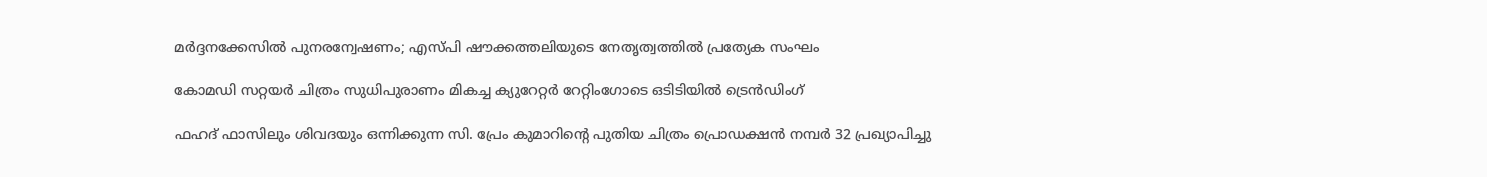മർദ്ദനക്കേസിൽ പുനരന്വേഷണം; എസ്പി ഷൗക്കത്തലിയുടെ നേതൃത്വത്തിൽ പ്രത്യേക സംഘം

കോമഡി സറ്റയർ ചിത്രം സുധിപുരാണം മികച്ച ക്യുറേറ്റർ റേറ്റിംഗോടെ ഒടിടിയിൽ ട്രെൻഡിംഗ്

ഫഹദ് ഫാസിലും ശിവദയും ഒന്നിക്കുന്ന സി. പ്രേം കുമാറിന്റെ പുതിയ ചിത്രം പ്രൊഡക്ഷൻ നമ്പർ 32 പ്രഖ്യാപിച്ചു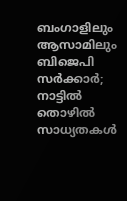ബംഗാളിലും ആസാമിലും ബിജെപി സര്‍ക്കാര്‍; നാട്ടില്‍ തൊഴില്‍ സാധ്യതകള്‍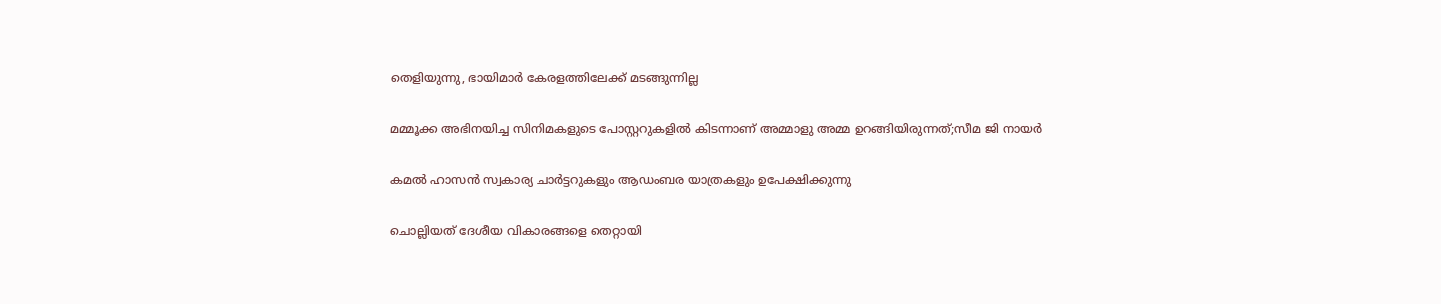തെളിയുന്നു, ഭായിമാര്‍ കേരളത്തിലേക്ക് മടങ്ങുന്നില്ല

മമ്മൂക്ക അഭിനയിച്ച സിനിമകളുടെ പോസ്റ്ററുകളിൽ കിടന്നാണ് അമ്മാളു അമ്മ ഉറങ്ങിയിരുന്നത്;സീമ ജി നായർ

കമൽ ഹാസൻ സ്വകാര്യ ചാർട്ടറുകളും ആഡംബര യാത്രകളും ഉപേക്ഷിക്കുന്നു

ചൊല്ലിയത് ദേശീയ വികാരങ്ങളെ തെറ്റായി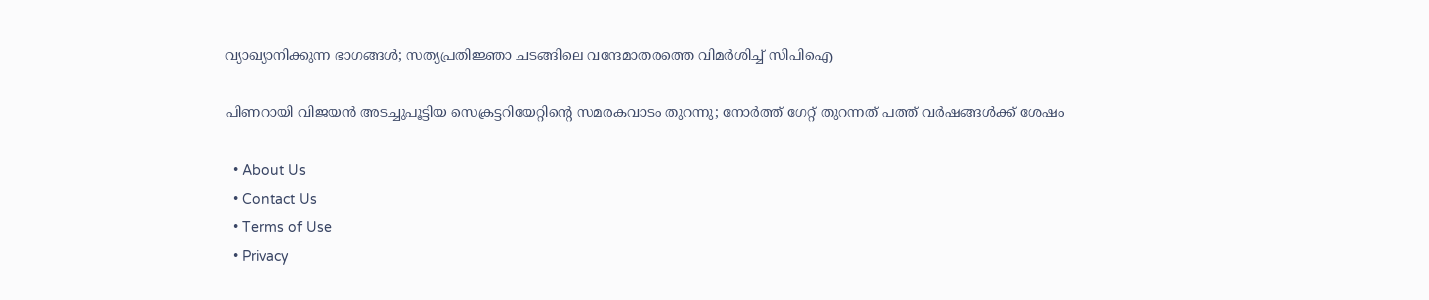വ്യാഖ്യാനിക്കുന്ന ഭാഗങ്ങൾ; സത്യപ്രതിജ്ഞാ ചടങ്ങിലെ വന്ദേമാതരത്തെ വിമർശിച്ച് സിപിഐ

പിണറായി വിജയൻ അടച്ചുപൂട്ടിയ സെക്രട്ടറിയേറ്റിന്റെ സമരകവാടം തുറന്നു; നോർത്ത് ഗേറ്റ് തുറന്നത് പത്ത് വർഷങ്ങൾക്ക് ശേഷം

  • About Us
  • Contact Us
  • Terms of Use
  • Privacy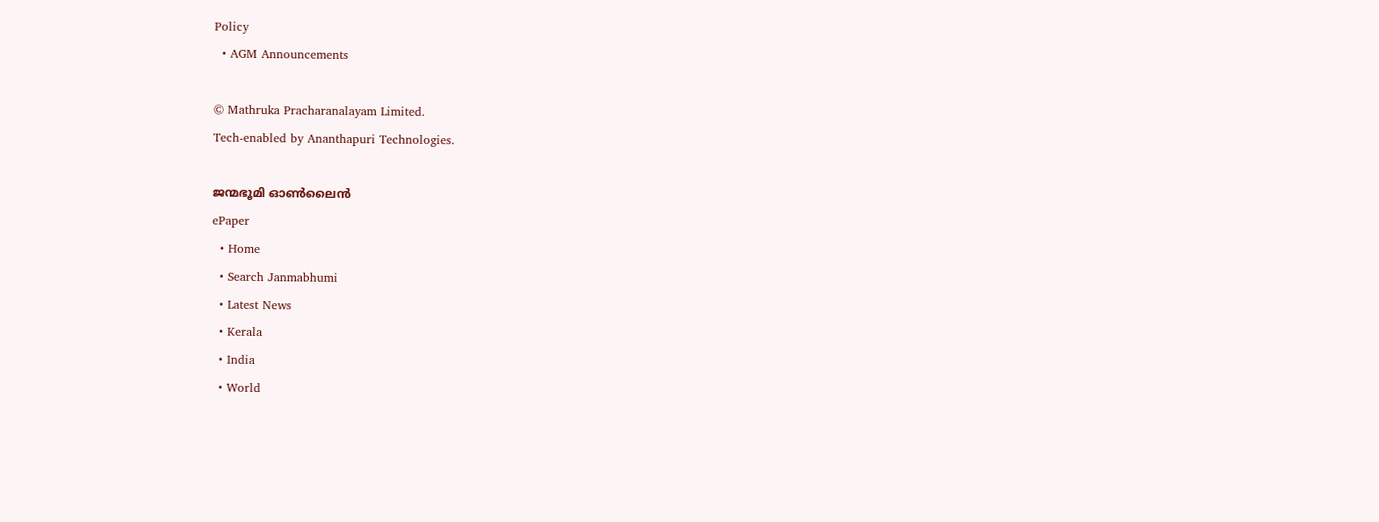Policy
  • AGM Announcements

© Mathruka Pracharanalayam Limited.
Tech-enabled by Ananthapuri Technologies.

ജന്മഭൂമി ഓണ്‍ലൈന്‍
ePaper
  • Home
  • Search Janmabhumi
  • Latest News
  • Kerala
  • India
  • World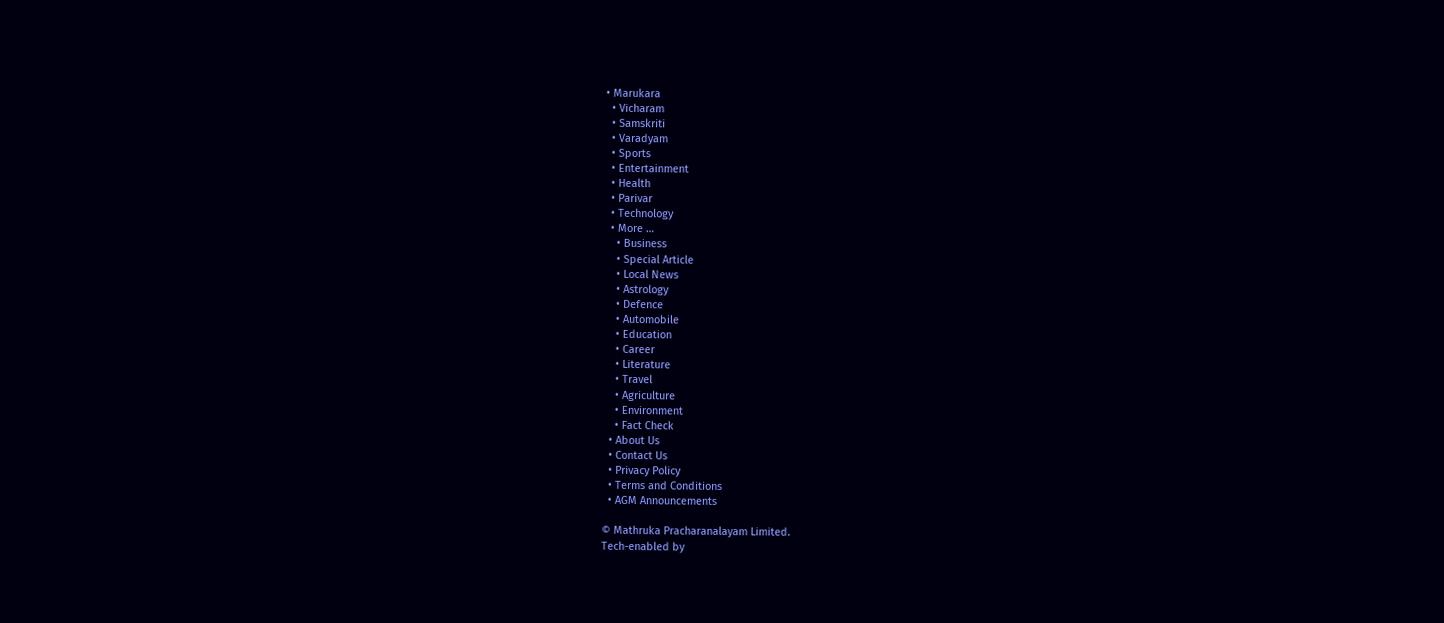• Marukara
  • Vicharam
  • Samskriti
  • Varadyam
  • Sports
  • Entertainment
  • Health
  • Parivar
  • Technology
  • More …
    • Business
    • Special Article
    • Local News
    • Astrology
    • Defence
    • Automobile
    • Education
    • Career
    • Literature
    • Travel
    • Agriculture
    • Environment
    • Fact Check
  • About Us
  • Contact Us
  • Privacy Policy
  • Terms and Conditions
  • AGM Announcements

© Mathruka Pracharanalayam Limited.
Tech-enabled by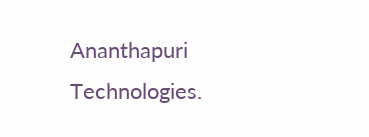Ananthapuri Technologies.